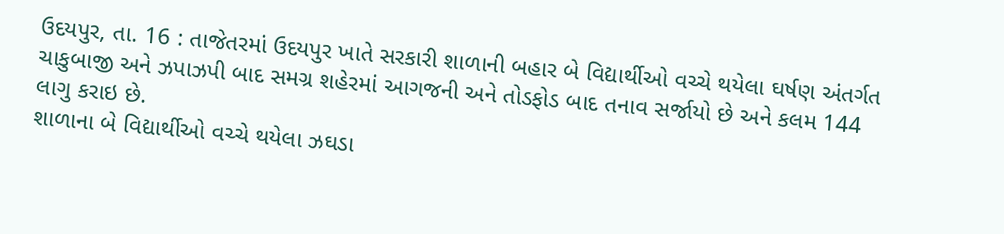ઉદયપુર, તા. 16 : તાજેતરમાં ઉદયપુર ખાતે સરકારી શાળાની બહાર બે વિદ્યાર્થીઓ વચ્ચે થયેલા ઘર્ષણ અંતર્ગત ચાકુબાજી અને ઝપાઝપી બાદ સમગ્ર શહેરમાં આગજની અને તોડફોડ બાદ તનાવ સર્જાયો છે અને કલમ 144 લાગુ કરાઇ છે.
શાળાના બે વિદ્યાર્થીઓ વચ્ચે થયેલા ઝઘડા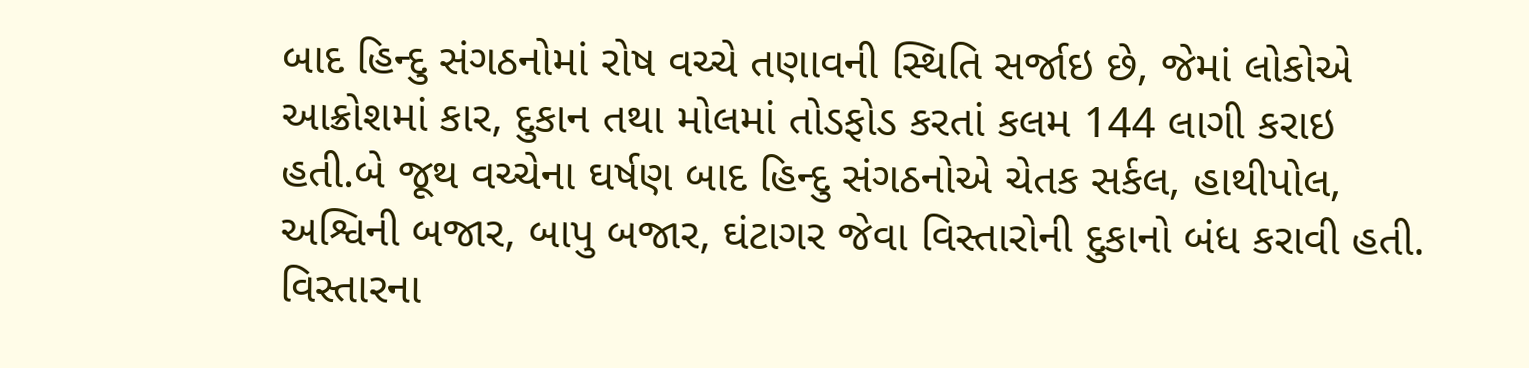બાદ હિન્દુ સંગઠનોમાં રોષ વચ્ચે તણાવની સ્થિતિ સર્જાઇ છે, જેમાં લોકોએ આક્રોશમાં કાર, દુકાન તથા મોલમાં તોડફોડ કરતાં કલમ 144 લાગી કરાઇ હતી.બે જૂથ વચ્ચેના ઘર્ષણ બાદ હિન્દુ સંગઠનોએ ચેતક સર્કલ, હાથીપોલ, અશ્વિની બજાર, બાપુ બજાર, ઘંટાગર જેવા વિસ્તારોની દુકાનો બંધ કરાવી હતી. વિસ્તારના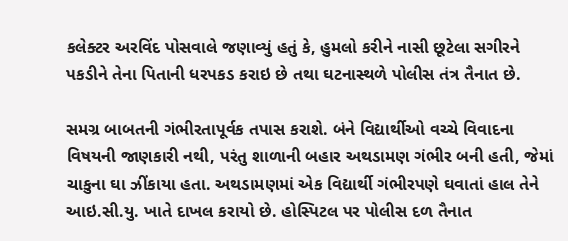કલેક્ટર અરવિંદ પોસવાલે જણાવ્યું હતું કે, હુમલો કરીને નાસી છૂટેલા સગીરને પકડીને તેના પિતાની ધરપકડ કરાઇ છે તથા ઘટનાસ્થળે પોલીસ તંત્ર તૈનાત છે.

સમગ્ર બાબતની ગંભીરતાપૂર્વક તપાસ કરાશે. બંને વિદ્યાર્થીઓ વચ્ચે વિવાદના વિષયની જાણકારી નથી, પરંતુ શાળાની બહાર અથડામણ ગંભીર બની હતી, જેમાં ચાકુના ઘા ઝીંકાયા હતા. અથડામણમાં એક વિદ્યાર્થી ગંભીરપણે ઘવાતાં હાલ તેને આઇ.સી.યુ. ખાતે દાખલ કરાયો છે. હોસ્પિટલ પર પોલીસ દળ તૈનાત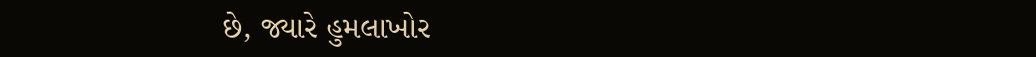છે, જ્યારે હુમલાખોર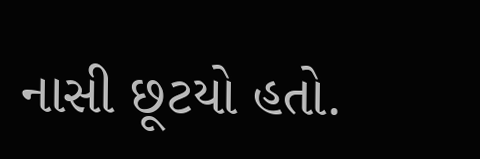નાસી છૂટયો હતો.